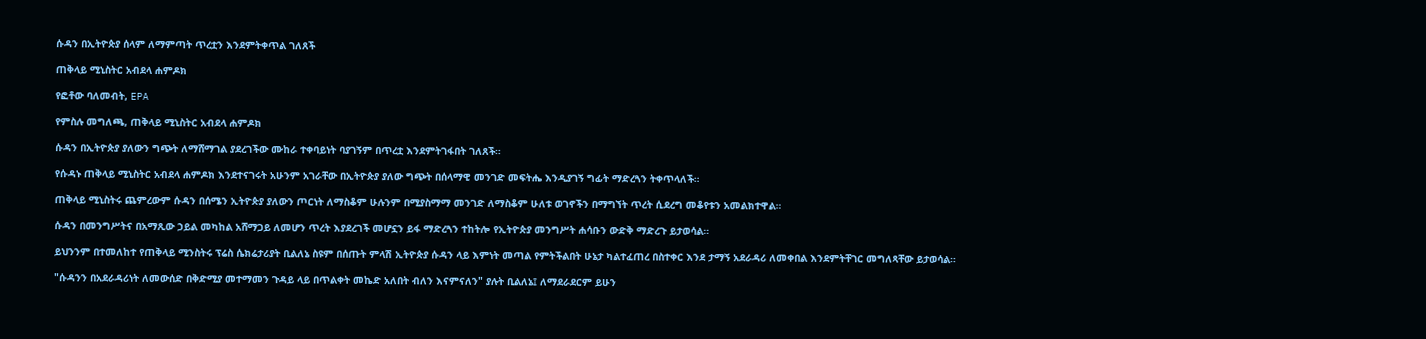ሱዳን በኢትዮጵያ ሰላም ለማምጣት ጥረቷን እንደምትቀጥል ገለጸች

ጠቅላይ ሚኒስትር አብደላ ሐምዶክ

የፎቶው ባለመብት, EPA

የምስሉ መግለጫ, ጠቅላይ ሚኒስትር አብደላ ሐምዶክ

ሱዳን በኢትዮጵያ ያለውን ግጭት ለማሸማገል ያደረገችው ሙከራ ተቀባይነት ባያገኝም በጥረቷ እንደምትገፋበት ገለጸች።

የሱዳኑ ጠቅላይ ሚኒስትር አብደላ ሐምዶክ እንደተናገሩት አሁንም አገራቸው በኢትዮጵያ ያለው ግጭት በሰላማዊ መንገድ መፍትሔ እንዲያገኝ ግፊት ማድረጓን ትቀጥላለች።

ጠቅላይ ሚኒስትሩ ጨምረውም ሱዳን በሰሜን ኢትዮጵያ ያለውን ጦርነት ለማስቆም ሁሉንም በሚያስማማ መንገድ ለማስቆም ሁለቱ ወገኖችን በማግኘት ጥረት ሲደረግ መቆየቱን አመልክተዋል።

ሱዳን በመንግሥትና በአማጺው ኃይል መካከል አሸማጋይ ለመሆን ጥረት እያደረገች መሆኗን ይፋ ማድረጓን ተከትሎ የኢትዮጵያ መንግሥት ሐሳቡን ውድቅ ማድረጉ ይታወሳል።

ይህንንም በተመለከተ የጠቅላይ ሚንስትሩ ፕሬስ ሴክሬታሪያት ቢልለኔ ስዩም በሰጡት ምላሽ ኢትዮጵያ ሱዳን ላይ እምነት መጣል የምትችልበት ሁኔታ ካልተፈጠረ በስተቀር እንደ ታማኝ አደራዳሪ ለመቀበል እንደምትቸገር መግለጻቸው ይታወሳል።

"ሱዳንን በአደራዳሪነት ለመውሰድ በቅድሚያ መተማመን ጉዳይ ላይ በጥልቀት መኬድ አለበት ብለን እናምናለን" ያሉት ቢልለኔ፤ ለማደራደርም ይሁን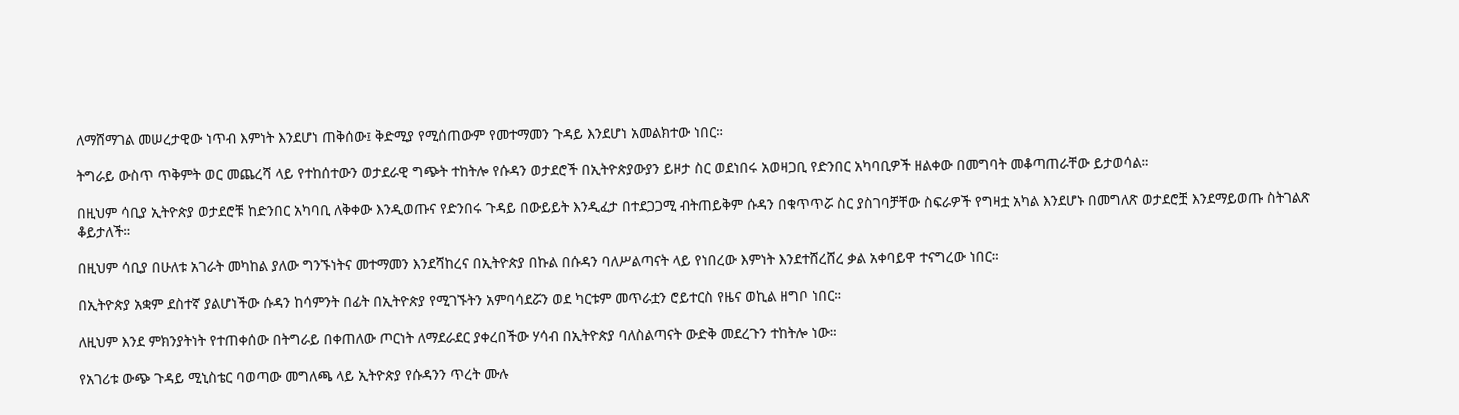ለማሸማገል መሠረታዊው ነጥብ እምነት እንደሆነ ጠቅሰው፤ ቅድሚያ የሚሰጠውም የመተማመን ጉዳይ እንደሆነ አመልክተው ነበር።

ትግራይ ውስጥ ጥቅምት ወር መጨረሻ ላይ የተከሰተውን ወታደራዊ ግጭት ተከትሎ የሱዳን ወታደሮች በኢትዮጵያውያን ይዞታ ስር ወደነበሩ አወዛጋቢ የድንበር አካባቢዎች ዘልቀው በመግባት መቆጣጠራቸው ይታወሳል።

በዚህም ሳቢያ ኢትዮጵያ ወታደሮቹ ከድንበር አካባቢ ለቅቀው እንዲወጡና የድንበሩ ጉዳይ በውይይት እንዲፈታ በተደጋጋሚ ብትጠይቅም ሱዳን በቁጥጥሯ ስር ያስገባቻቸው ስፍራዎች የግዛቷ አካል እንደሆኑ በመግለጽ ወታደሮቿ እንደማይወጡ ስትገልጽ ቆይታለች።

በዚህም ሳቢያ በሁለቱ አገራት መካከል ያለው ግንኙነትና መተማመን እንደሻከረና በኢትዮጵያ በኩል በሱዳን ባለሥልጣናት ላይ የነበረው እምነት እንደተሸረሸረ ቃል አቀባይዋ ተናግረው ነበር።

በኢትዮጵያ አቋም ደስተኛ ያልሆነችው ሱዳን ከሳምንት በፊት በኢትዮጵያ የሚገኙትን አምባሳደሯን ወደ ካርቱም መጥራቷን ሮይተርስ የዜና ወኪል ዘግቦ ነበር።

ለዚህም እንደ ምክንያትነት የተጠቀሰው በትግራይ በቀጠለው ጦርነት ለማደራደር ያቀረበችው ሃሳብ በኢትዮጵያ ባለስልጣናት ውድቅ መደረጉን ተከትሎ ነው።

የአገሪቱ ውጭ ጉዳይ ሚኒስቴር ባወጣው መግለጫ ላይ ኢትዮጵያ የሱዳንን ጥረት ሙሉ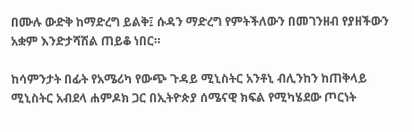በሙሉ ውድቅ ከማድረግ ይልቅ፤ ሱዳን ማድረግ የምትችለውን በመገንዘብ የያዘችውን አቋም እንድታሻሽል ጠይቆ ነበር።

ከሳምንታት በፊት የአሜሪካ የውጭ ጉዳይ ሚኒስትር አንቶኒ ብሊንከን ከጠቅላይ ሚኒስትር አብደላ ሐምዶክ ጋር በኢትዮጵያ ሰሜናዊ ክፍል የሚካሄደው ጦርነት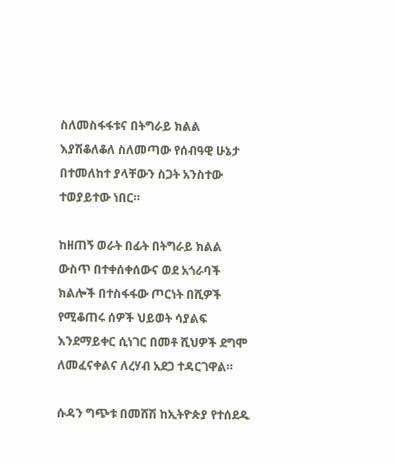ስለመስፋፋቱና በትግራይ ክልል እያሽቆለቆለ ስለመጣው የሰብዓዊ ሁኔታ በተመለከተ ያላቸውን ስጋት አንስተው ተወያይተው ነበር።

ከዘጠኝ ወራት በፊት በትግራይ ክልል ውስጥ በተቀሰቀሰውና ወደ አጎራባች ክልሎች በተስፋፋው ጦርነት በሺዎች የሚቆጠሩ ሰዎች ህይወት ሳያልፍ እንደማይቀር ሲነገር በመቶ ሺህዎች ደግሞ ለመፈናቀልና ለረሃብ አደጋ ተዳርገዋል።

ሱዳን ግጭቱ በመሸሽ ከኢትዮጵያ የተሰደዱ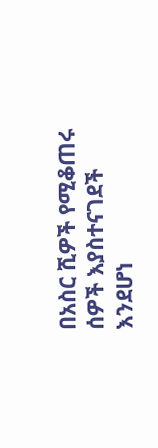በአስር ሺዎች የሚቆጠሩ ሰዎች እያስተናገደች እንደሆነ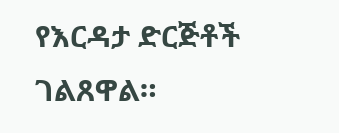የእርዳታ ድርጅቶች ገልጸዋል።